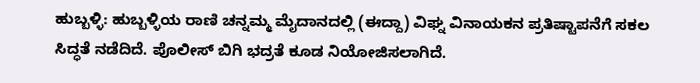ಹುಬ್ಬಳ್ಳಿ: ಹುಬ್ಬಳ್ಳಿಯ ರಾಣಿ ಚನ್ನಮ್ಮ ಮೈದಾನದಲ್ಲಿ (ಈದ್ದಾ) ವಿಘ್ನ ವಿನಾಯಕನ ಪ್ರತಿಷ್ಟಾಪನೆಗೆ ಸಕಲ ಸಿದ್ಧತೆ ನಡೆದಿದೆ. ಪೊಲೀಸ್ ಬಿಗಿ ಭದ್ರತೆ ಕೂಡ ನಿಯೋಜಿಸಲಾಗಿದೆ.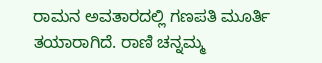ರಾಮನ ಅವತಾರದಲ್ಲಿ ಗಣಪತಿ ಮೂರ್ತಿ ತಯಾರಾಗಿದೆ. ರಾಣಿ ಚನ್ನಮ್ಮ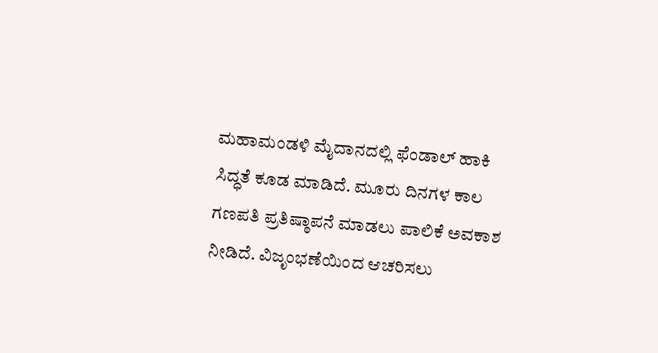ಮಹಾಮಂಡಳಿ ಮೈದಾನದಲ್ಲಿ ಫೆಂಡಾಲ್ ಹಾಕಿ ಸಿದ್ಧತೆ ಕೂಡ ಮಾಡಿದೆ. ಮೂರು ದಿನಗಳ ಕಾಲ ಗಣಪತಿ ಪ್ರತಿಷ್ಠಾಪನೆ ಮಾಡಲು ಪಾಲಿಕೆ ಅವಕಾಶ ನೀಡಿದೆ. ವಿಜೃಂಭಣೆಯಿಂದ ಆಚರಿಸಲು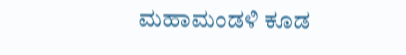ಮಹಾಮಂಡಳಿ ಕೂಡ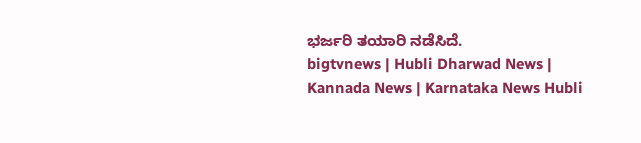ಭರ್ಜರಿ ತಯಾರಿ ನಡೆಸಿದೆ.
bigtvnews | Hubli Dharwad News | Kannada News | Karnataka News Hubli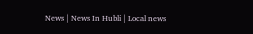News | News In Hubli | Local news